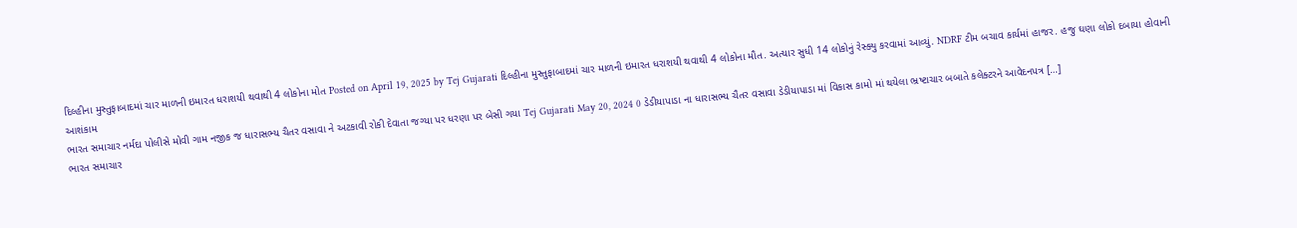દિલ્હીના મુસ્તુફાબાદમાં ચાર માળની ઇમારત ધરાશયી થવાથી 4 લોકોના મોત Posted on April 19, 2025 by Tej Gujarati દિલ્હીના મુસ્તુફાબાદમાં ચાર માળની ઇમારત ધરાશયી થવાથી 4 લોકોના મૌત. અત્યાર સુધી 14 લોકોનું રેસ્ક્યુ કરવામાં આવ્યું. NDRF ટીમ બચાવ કાર્યમાં હાજર. હજુ ઘણા લોકો દબાયા હોવાની આશંકામ
ભારત સમાચાર નર્મદા પોલીસે મોવી ગામ નજીક જ ધારાસભ્ય ચૈતર વસાવા ને અટકાવી રોકી દેવાતા જગ્યા પર ધરણા પર બેસી ગયા Tej Gujarati May 20, 2024 0 ડેડીયાપાડા ના ધારાસભ્ય ચૈતર વસાવા ડેડીયાપાડા માં વિકાસ કામો માં થયેલા ભ્રષ્ટાચાર બબાતે કલેક્ટરને આવેદનપત્ર […]
ભારત સમાચાર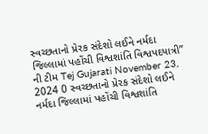સ્વચ્છતાનો પ્રેરક સંદેશો લઈને નર્મદા જિલ્લામાં પહોંચી વિશ્વશાંતિ વિશ્વપદયાત્રી” ની ટીમ Tej Gujarati November 23, 2024 0 સ્વચ્છતાનો પ્રેરક સંદેશો લઈને નર્મદા જિલ્લામાં પહોંચી વિશ્વશાંતિ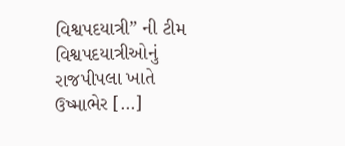વિશ્વપદયાત્રી” ની ટીમ વિશ્વપદયાત્રીઓનું રાજપીપલા ખાતે ઉષ્માભેર […]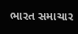ભારત સમાચાર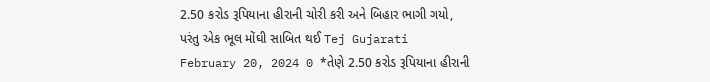2.50 કરોડ રૂપિયાના હીરાની ચોરી કરી અને બિહાર ભાગી ગયો, પરંતુ એક ભૂલ મોંઘી સાબિત થઈ Tej Gujarati February 20, 2024 0 *તેણે 2.50 કરોડ રૂપિયાના હીરાની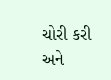ચોરી કરી અને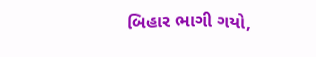બિહાર ભાગી ગયો,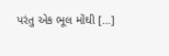પરંતુ એક ભૂલ મોંઘી […]